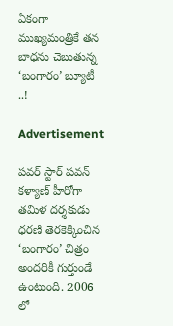ఏకంగా ముఖ్యమంత్రికే తన బాధను చెబుతున్న ‘బంగారం’ బ్యూటీ ..!

Advertisement

పవర్ స్టార్ పవన్ కళ్యాణ్ హీరోగా తమిళ దర్శకుడు ధరణి తెరకెక్కించిన ‘బంగారం’ చిత్రం అందరికీ గుర్తుండే ఉంటుంది. 2006 లో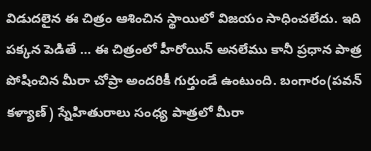విడుదలైన ఈ చిత్రం ఆశించిన స్థాయిలో విజయం సాధించలేదు. ఇది పక్కన పెడితే … ఈ చిత్రంలో హీరోయిన్ అనలేము కానీ ప్రధాన పాత్ర పోషించిన మీరా చోప్రా అందరికీ గుర్తుండే ఉంటుంది. బంగారం(పవన్ కళ్యాణ్) స్నేహితురాలు సంధ్య పాత్రలో మీరా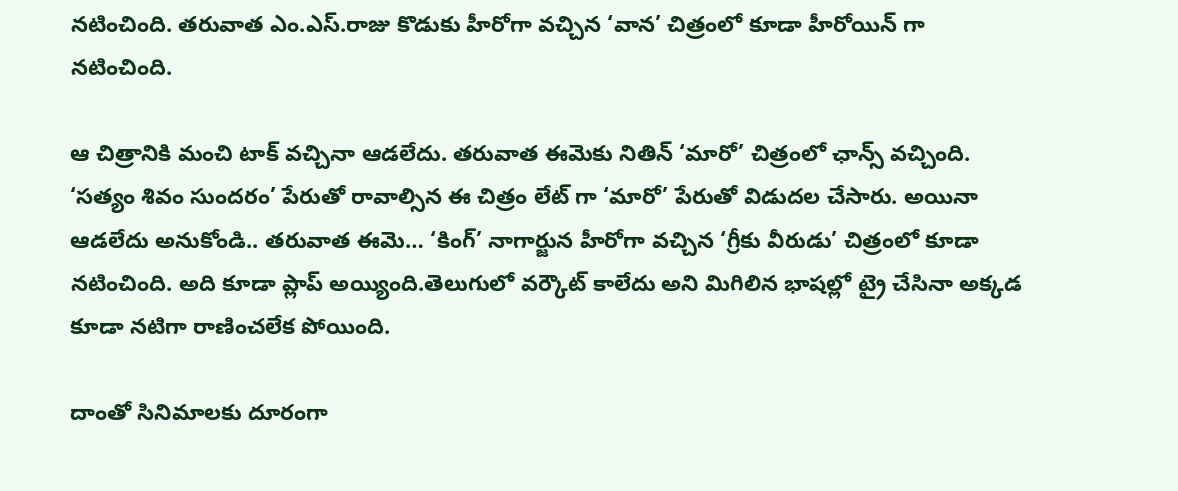నటించింది. తరువాత ఎం.ఎస్.రాజు కొడుకు హీరోగా వచ్చిన ‘వాన’ చిత్రంలో కూడా హీరోయిన్ గా నటించింది.

ఆ చిత్రానికి మంచి టాక్ వచ్చినా ఆడలేదు. తరువాత ఈమెకు నితిన్ ‘మారో’ చిత్రంలో ఛాన్స్ వచ్చింది. ‘సత్యం శివం సుందరం’ పేరుతో రావాల్సిన ఈ చిత్రం లేట్ గా ‘మారో’ పేరుతో విడుదల చేసారు. అయినా ఆడలేదు అనుకోండి.. తరువాత ఈమె… ‘కింగ్’ నాగార్జున హీరోగా వచ్చిన ‘గ్రీకు వీరుడు’ చిత్రంలో కూడా నటించింది. అది కూడా ప్లాప్ అయ్యింది.తెలుగులో వర్కౌట్ కాలేదు అని మిగిలిన భాషల్లో ట్రై చేసినా అక్కడ కూడా నటిగా రాణించలేక పోయింది.

దాంతో సినిమాలకు దూరంగా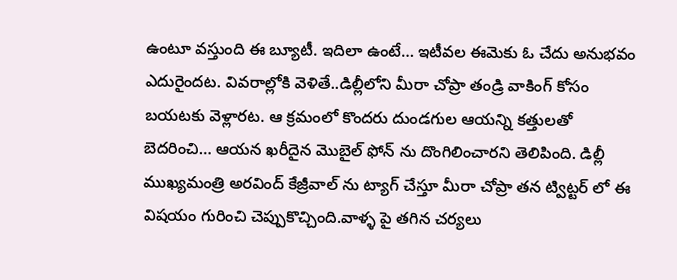ఉంటూ వస్తుంది ఈ బ్యూటీ. ఇదిలా ఉంటే… ఇటీవల ఈమెకు ఓ చేదు అనుభవం ఎదురైందట. వివరాల్లోకి వెళితే..డిల్లీలోని మీరా చోప్రా తండ్రి వాకింగ్ కోసం బయటకు వెళ్లారట. ఆ క్రమంలో కొందరు దుండగుల ఆయన్ని కత్తులతో బెదరించి… ఆయన ఖరీదైన మొబైల్‌ ఫోన్ ను దొంగిలించారని తెలిపింది. డిల్లీ ముఖ్యమంత్రి అరవింద్ కేజ్రీవాల్‌ ను ట్యాగ్ చేస్తూ మీరా చోప్రా తన ట్విట్టర్ లో ఈ విషయం గురించి చెప్పుకొచ్చింది.వాళ్ళ పై తగిన చర్యలు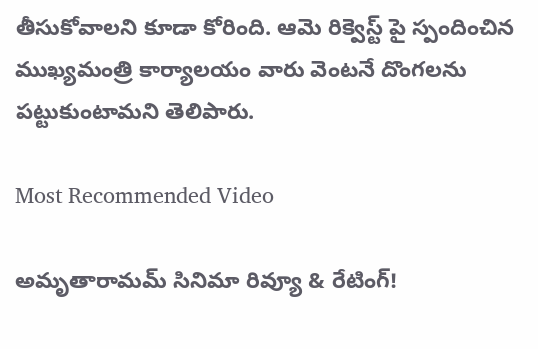తీసుకోవాలని కూడా కోరింది. ఆమె రిక్వెస్ట్ పై స్పందించిన ముఖ్యమంత్రి కార్యాలయం వారు వెంటనే దొంగలను పట్టుకుంటామని తెలిపారు.

Most Recommended Video

అమృతారామమ్ సినిమా రివ్యూ & రేటింగ్!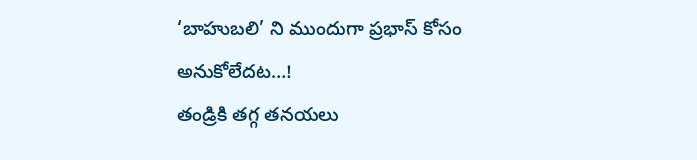‘బాహుబలి’ ని ముందుగా ప్రభాస్ కోసం అనుకోలేదట…!
తండ్రికి తగ్గ తనయలు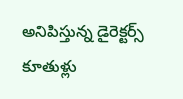అనిపిస్తున్న డైరెక్టర్స్ కూతుళ్లు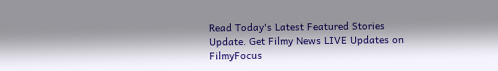Read Today's Latest Featured Stories Update. Get Filmy News LIVE Updates on FilmyFocus